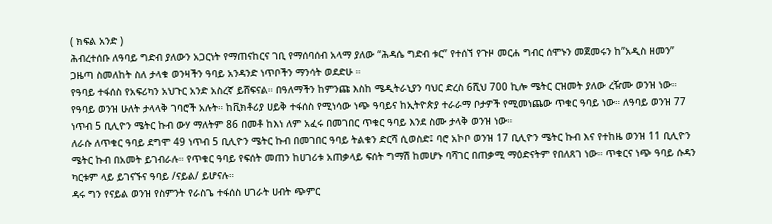( ክፍል አንድ )
ሕብረተሰቡ ለዓባይ ግድብ ያለውን አጋርነት የማጠናከርና ገቢ የማሰባሰብ አላማ ያለው “ሕዳሴ ግድብ ቱር” የተሰኘ የጉዞ መርሐ ግብር ሰሞኑን መጀመሩን ከ”አዲስ ዘመን” ጋዜጣ ስመለከት ስለ ታላቁ ወንዛችን ዓባይ አንዳንድ ነጥቦችን ማንሳት ወደድሁ ።
የዓባይ ተፋሰስ የአፍሪካን አህጉር አንድ አስረኛ ይሸፍናል። በዓለማችን ከምንጩ እስከ ሜዲትራኒያን ባህር ድረስ 6ሺህ 700 ኪሎ ሜትር ርዝመት ያለው ረዥሙ ወንዝ ነው። የዓባይ ወንዝ ሁለት ታላላቅ ገባሮች አሉት። ከቪክቶሪያ ሀይቅ ተፋሰስ የሚነሳው ነጭ ዓባይና ከኢትዮጵያ ተራራማ ቦታዎች የሚመነጨው ጥቁር ዓባይ ነው። ለዓባይ ወንዝ 77 ነጥብ 5 ቢሊዮን ሜትር ኩብ ውሃ ማለትም 86 በመቶ ከእነ ለም አፈሩ በመገበር ጥቁር ዓባይ እንደ ስሙ ታላቅ ወንዝ ነው።
ለራሱ ለጥቁር ዓባይ ደግሞ 49 ነጥብ 5 ቢሊዮን ሜትር ኩብ በመገበር ዓባይ ትልቁን ድርሻ ሲወስድ፤ ባሮ አኮቦ ወንዝ 17 ቢሊዮን ሜትር ኩብ እና የተከዜ ወንዝ 11 ቢሊዮን ሜትር ኩብ በአመት ይገብራሉ። የጥቁር ዓባይ የፍሰት መጠን ከሀገሪቱ አጠቃላይ ፍሰት ግማሽ ከመሆኑ ባሻገር በጠቃሚ ማዕድናትም የበለጸገ ነው። ጥቁርና ነጭ ዓባይ ሱዳን ካርቱም ላይ ይገናኙና ዓባይ /ናይል/ ይሆናሉ።
ዳሩ ግን የናይል ወንዝ የስምንት የራስጌ ተፋሰስ ሀገራት ሀብት ጭምር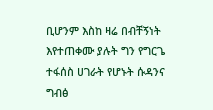ቢሆንም እስከ ዛሬ በብቸኝነት እየተጠቀሙ ያሉት ግን የግርጌ ተፋሰስ ሀገራት የሆኑት ሱዳንና ግብፅ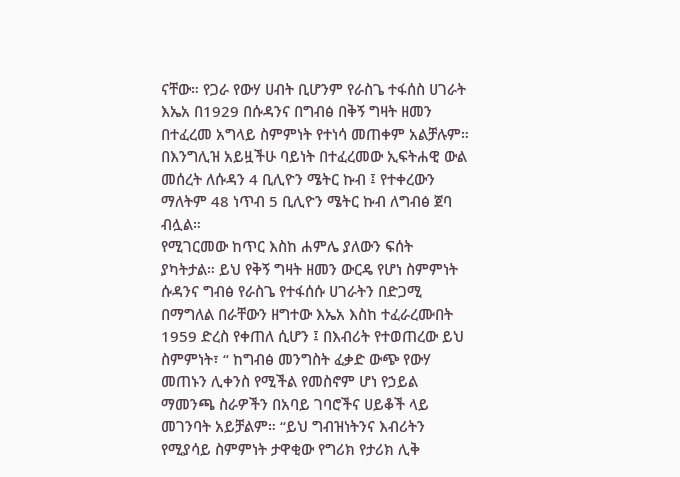ናቸው። የጋራ የውሃ ሀብት ቢሆንም የራስጌ ተፋሰስ ሀገራት እኤአ በ1929 በሱዳንና በግብፅ በቅኝ ግዛት ዘመን በተፈረመ አግላይ ስምምነት የተነሳ መጠቀም አልቻሉም። በእንግሊዝ አይዟችሁ ባይነት በተፈረመው ኢፍትሐዊ ውል መሰረት ለሱዳን 4 ቢሊዮን ሜትር ኩብ ፤ የተቀረውን ማለትም 48 ነጥብ 5 ቢሊዮን ሜትር ኩብ ለግብፅ ጀባ ብሏል።
የሚገርመው ከጥር እስከ ሐምሌ ያለውን ፍሰት ያካትታል። ይህ የቅኝ ግዛት ዘመን ውርዴ የሆነ ስምምነት ሱዳንና ግብፅ የራስጌ የተፋሰሱ ሀገራትን በድጋሚ በማግለል በራቸውን ዘግተው እኤአ እስከ ተፈራረሙበት 1959 ድረስ የቀጠለ ሲሆን ፤ በእብሪት የተወጠረው ይህ ስምምነት፣ “ ከግብፅ መንግስት ፈቃድ ውጭ የውሃ መጠኑን ሊቀንስ የሚችል የመስኖም ሆነ የኃይል ማመንጫ ስራዎችን በአባይ ገባሮችና ሀይቆች ላይ መገንባት አይቻልም። “ይህ ግብዝነትንና እብሪትን የሚያሳይ ስምምነት ታዋቂው የግሪክ የታሪክ ሊቅ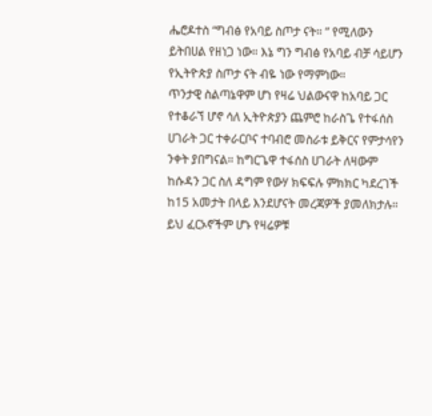ሔሮዶተስ “ግብፅ የአባይ ስጦታ ናት። ” የሚለውን ይትበሀል የዘነጋ ነው። እኔ ግን ግብፅ የአባይ ብቻ ሳይሆን የኢትዮጵያ ስጦታ ናት ብዬ ነው የማምነው።
ጥንታዊ ስልጣኔዋም ሆነ የዛሬ ህልውናዋ ከአባይ ጋር የተቆራኘ ሆኖ ሳለ ኢትዮጵያን ጨምሮ ከራስጌ የተፋሰስ ሀገራት ጋር ተቀራርቦና ተባብሮ መስራቱ ይቅርና የምታሳየን ንቀት ያበግናል። ከግርጌዋ ተፋሰስ ሀገራት ለዛውም ከሱዳን ጋር ስለ ዳግም የውሃ ክፍፍሉ ምክክር ካደረገች ከ15 አመታት በላይ እንደሆናት መረጃዎች ያመለክታሉ። ይህ ፈርኦኖችም ሆኑ የዛሬዎቹ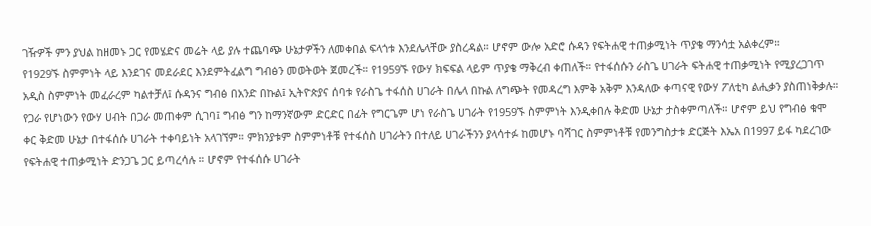ገዥዎች ምን ያህል ከዘመኑ ጋር የመሄድና መሬት ላይ ያሉ ተጨባጭ ሁኔታዎችን ለመቀበል ፍላጎቱ እንደሌላቸው ያስረዳል። ሆኖም ውሎ አድሮ ሱዳን የፍትሐዊ ተጠቃሚነት ጥያቄ ማንሳቷ አልቀረም።
የ1929ኙ ስምምነት ላይ እንደገና መደራደር እንደምትፈልግ ግብፅን መወትወት ጀመረች። የ1959ኙ የውሃ ክፍፍል ላይም ጥያቄ ማቅረብ ቀጠለች። የተፋሰሱን ራስጌ ሀገራት ፍትሐዊ ተጠቃሚነት የሚያረጋገጥ አዲስ ስምምነት መፈራረም ካልተቻለ፤ ሱዳንና ግብፅ በአንድ በኩል፤ ኢትዮጵያና ሰባቱ የራስጌ ተፋሰስ ሀገራት በሌላ በኩል ለግጭት የመዳረግ እምቅ አቅም እንዳለው ቀጣናዊ የውሃ ፖለቲካ ልሒቃን ያስጠነቅቃሉ።
የጋራ የሆነውን የውሃ ሀብት በጋራ መጠቀም ሲገባ፤ ግብፅ ግን ከማንኛውም ድርድር በፊት የግርጌም ሆነ የራስጌ ሀገራት የ1959ኙ ስምምነት እንዲቀበሉ ቅድመ ሁኔታ ታስቀምጣለች። ሆኖም ይህ የግብፅ ቁሞ ቀር ቅድመ ሁኔታ በተፋሰሱ ሀገራት ተቀባይነት አላገኘም። ምክንያቱም ስምምነቶቹ የተፋሰስ ሀገራትን በተለይ ሀገራችንን ያላሳተፉ ከመሆኑ ባሻገር ስምምነቶቹ የመንግስታቱ ድርጅት እኤአ በ1997 ይፋ ካደረገው የፍትሐዊ ተጠቃሚነት ድንጋጌ ጋር ይጣረሳሉ ። ሆኖም የተፋሰሱ ሀገራት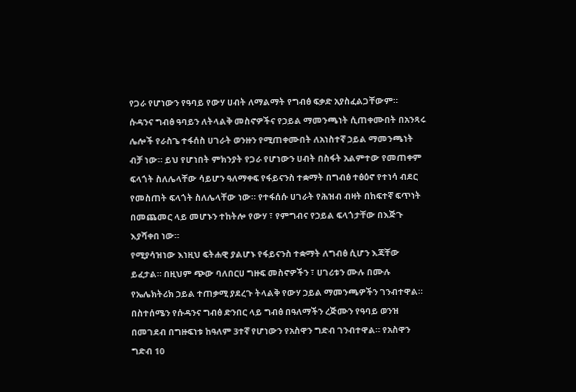የጋራ የሆነውን የዓባይ የውሃ ሀብት ለማልማት የግብፅ ፍቃድ አያስፈልጋቸውም።
ሱዳንና ግብፅ ዓባይን ለትላልቅ መስኖዎችና የኃይል ማመንጫነት ሲጠቀሙበት በአንጻሩ ሌሎች የራስጌ ተፋሰስ ሀገራት ወንዙን የሚጠቀሙበት ለአነስተኛ ኃይል ማመንጫነት ብቻ ነው። ይህ የሆነበት ምክንያት የጋራ የሆነውን ሀብት በስፋት አልምተው የመጠቀም ፍላጎት ስለሌላቸው ሳይሆን ዓለማቀፍ የፋይናንስ ተቋማት በግብፅ ተፅዕኖ የተነሳ ብደር የመስጠት ፍላጎት ስለሌላቸው ነው። የተፋሰሱ ሀገራት የሕዝብ ብዛት በከፍተኛ ፍጥነት በመጨመር ላይ መሆኑን ተከትሎ የውሃ ፣ የምግብና የኃይል ፍላጎታቸው በእጅጉ እያሻቀበ ነው።
የሚያሳዝነው እነዚህ ፍትሐዊ ያልሆኑ የፋይናንስ ተቋማት ለግብፅ ሲሆን እጃቸው ይፈታል። በዚህም ጭው ባለበርሀ ግዙፍ መስኖዎችን ፣ ሀገሪቱን ሙሉ በሙሉ የኤሌክትሪክ ኃይል ተጠቃሚ ያደረጉ ትላልቅ የውሃ ኃይል ማመንጫዎችን ገንብተዋል። በስተሰሜን የሱዳንና ግብፅ ድንበር ላይ ግብፅ በዓለማችን ረጅሙን የዓባይ ወንዝ በመገደብ በግዙፍነቱ ከዓለም 3ተኛ የሆነውን የአስዋን ግድብ ገንብተዋል። የአስዋን ግድብ 10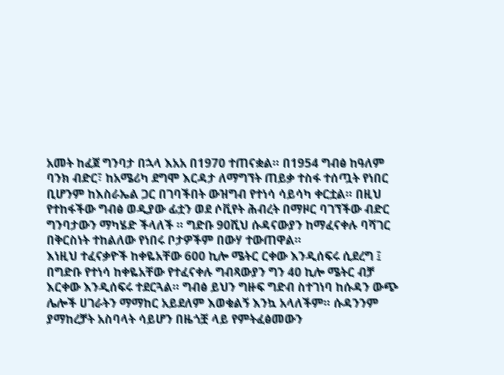አመት ከፈጀ ግንባታ በኋላ እአአ በ1970 ተጠናቋል። በ1954 ግብፅ ከዓለም ባንክ ብድር፣ ከአሜሪካ ደግሞ እርዳታ ለማግኘት ጠይቃ ተስፋ ተሰጧት የነበር ቢሆንም ከእስራኤል ጋር በገባችበት ውዝግብ የተነሳ ሳይሳካ ቀርቷል። በዚህ የተከፋችው ግብፅ ወዲያው ፊቷን ወደ ሶቪየት ሕብረት በማዞር ባገኘችው ብድር ግንባታውን ማካሄድ ችላለች ። ግድቡ 90ሺህ ሱዳናውያን ከማፈናቀሉ ባሻገር በቅርስነት ተከልለው የነበሩ ቦታዎችም በውሃ ተውጠዋል።
እነዚህ ተፈናቃዮች ከቀዬአቸው 600 ኪሎ ሜትር ርቀው እንዲሰፍሩ ሲደረግ ፤ በግድቡ የተነሳ ከቀዬአቸው የተፈናቀሉ ግብጻውያን ግን 40 ኪሎ ሜትር ብቻ እርቀው እንዲሰፍሩ ተደርጓል። ግብፅ ይህን ግዙፍ ግድብ ስተገነባ ከሱዳን ውጭ ሌሎች ሀገራትን ማማከር አይደለም እወቁልኝ እንኳ አላለችም። ሱዳንንም ያማከረቻት አስባላት ሳይሆን በዜጎቿ ላይ የምትፈፅመውን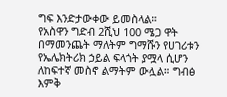ግፍ እንድታውቀው ይመስላል።
የአስዋን ግድብ 2ሺህ 100 ሜጋ ዋት በማመንጨት ማለትም ግማሹን የሀገሪቱን የኤሌክትሪክ ኃይል ፍላጎት ያሟላ ሲሆን ለከፍተኛ መስኖ ልማትም ውሏል። ግብፅ እምቅ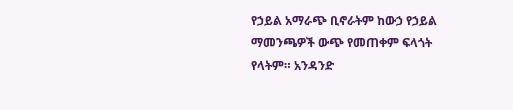የኃይል አማራጭ ቢኖራትም ከውኃ የኃይል ማመንጫዎች ውጭ የመጠቀም ፍላጎት የላትም። አንዳንድ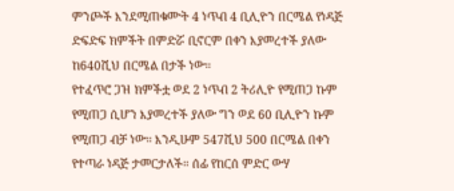ምንጮች እንደሚጠቁሙት 4 ነጥብ 4 ቢሊዮን በርሜል የነዳጅ ድፍድፍ ክምችት በምድሯ ቢኖርም በቀን እያመረተች ያለው ከ640ሺህ በርሜል በታች ነው።
የተፈጥሮ ጋዝ ክምችቷ ወደ 2 ነጥብ 2 ትሪሊዮ የሚጠጋ ኩም የሚጠጋ ሲሆን እያመረተች ያለው ግን ወደ 60 ቢሊዮን ኩም የሚጠጋ ብቻ ነው። እንዲሁም 547ሺህ 500 በርሜል በቀን የተጣራ ነዳጅ ታመርታለች። ሰፊ የከርሰ ምድር ውሃ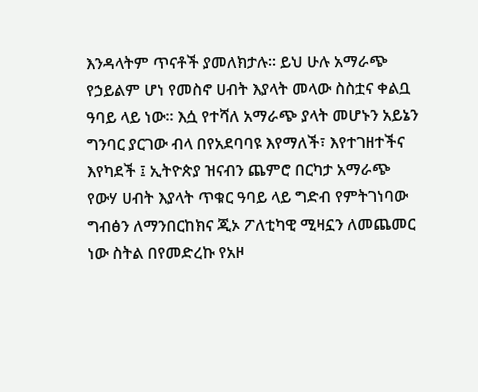እንዳላትም ጥናቶች ያመለክታሉ። ይህ ሁሉ አማራጭ የኃይልም ሆነ የመስኖ ሀብት እያላት መላው ስስቷና ቀልቧ ዓባይ ላይ ነው። እሷ የተሻለ አማራጭ ያላት መሆኑን አይኔን ግንባር ያርገው ብላ በየአደባባዩ እየማለች፣ እየተገዘተችና እየካደች ፤ ኢትዮጵያ ዝናብን ጨምሮ በርካታ አማራጭ የውሃ ሀብት እያላት ጥቁር ዓባይ ላይ ግድብ የምትገነባው ግብፅን ለማንበርከክና ጂኦ ፖለቲካዊ ሚዛኗን ለመጨመር ነው ስትል በየመድረኩ የአዞ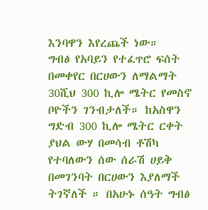እንባዋን እየረጨች ነው።
ግብፅ የአባይን የተፈጥሮ ፍሰት በመቀየር በርሀውን ለማልማት 30ሺህ 300 ኪሎ ሜትር የመስኖ ቦዮችን ገንብታለች። ከአስዋን ግድብ 300 ኪሎ ሜትር ርቀት ያህል ውሃ በመሳብ ቶሽካ የተባለውን ሰው ሰራሽ ሀይቅ በመገንባት በርሀውን እያለማች ትገኛለች ። በአሁኑ ሰዓት ግብፅ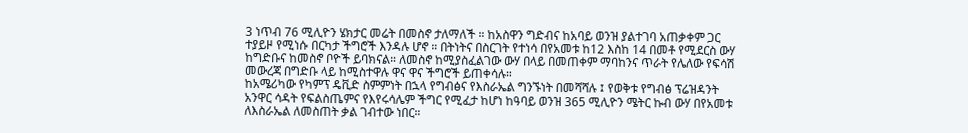3 ነጥብ 76 ሚሊዮን ሄክታር መሬት በመስኖ ታለማለች ። ከአስዋን ግድብና ከአባይ ወንዝ ያልተገባ አጠቃቀም ጋር ተያይዞ የሚነሱ በርካታ ችግሮች እንዳሉ ሆኖ ። በትነትና በስርገት የተነሳ በየአመቱ ከ12 እስከ 14 በመቶ የሚደርስ ውሃ ከግድቡና ከመስኖ ቦዮች ይባክናል። ለመስኖ ከሚያስፈልገው ውሃ በላይ በመጠቀም ማባከንና ጥራት የሌለው የፍሳሽ መውረጃ በግድቡ ላይ ከሚስተዋሉ ዋና ዋና ችግሮች ይጠቀሳሉ።
ከአሜሪካው የካምፕ ዴቪድ ስምምነት በኋላ የግብፅና የእስራኤል ግንኙነት በመሻሻሉ ፤ የወቅቱ የግብፅ ፕሬዝዳንት አንዋር ሳዳት የፍልስጤምና የእየሩሳሌም ችግር የሚፈታ ከሆነ ከዓባይ ወንዝ 365 ሚሊዮን ሜትር ኩብ ውሃ በየአመቱ ለእስራኤል ለመስጠት ቃል ገብተው ነበር።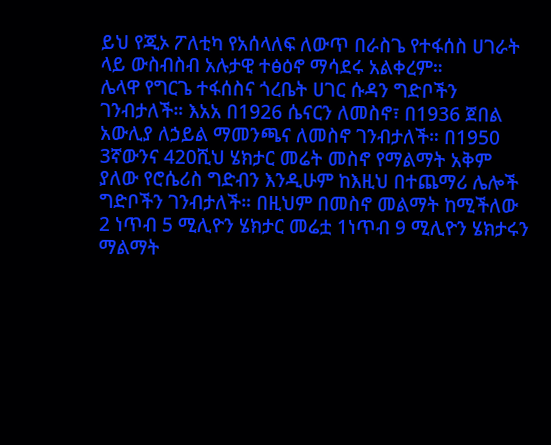ይህ የጂኦ ፖለቲካ የአሰላለፍ ለውጥ በራስጌ የተፋሰስ ሀገራት ላይ ውስብስብ አሉታዊ ተፅዕኖ ማሳደሩ አልቀረም።
ሌላዋ የግርጌ ተፋሰስና ጎረቤት ሀገር ሱዳን ግድቦችን ገንብታለች። እአአ በ1926 ሴናርን ለመስኖ፣ በ1936 ጀበል አውሊያ ለኃይል ማመንጫና ለመስኖ ገንብታለች። በ1950 3ኛውንና 420ሺህ ሄክታር መሬት መስኖ የማልማት አቅም ያለው የሮሴሪስ ግድብን እንዲሁም ከእዚህ በተጨማሪ ሌሎች ግድቦችን ገንብታለች። በዚህም በመስኖ መልማት ከሚችለው 2 ነጥብ 5 ሚሊዮን ሄክታር መሬቷ 1ነጥብ 9 ሚሊዮን ሄክታሩን ማልማት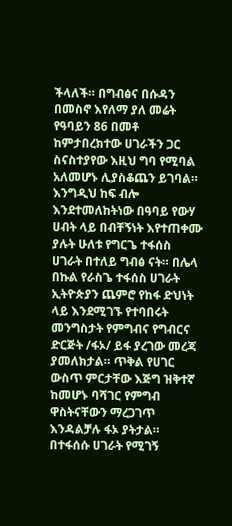ችላለች። በግብፅና በሱዳን በመስኖ እየለማ ያለ መሬት የዓባይን 86 በመቶ ከምታበረክተው ሀገራችን ጋር ስናስተያየው እዚህ ግባ የሚባል አለመሆኑ ሊያስቆጨን ይገባል።
እንግዲህ ከፍ ብሎ እንደተመለከትነው በዓባይ የውሃ ሀብት ላይ በብቸኝነት እየተጠቀሙ ያሉት ሁለቱ የግርጌ ተፋሰስ ሀገራት በተለይ ግብፅ ናት። በሌላ በኩል የራስጌ ተፋሰስ ሀገራት ኢትዮጵያን ጨምሮ የከፋ ድህነት ላይ እንደሚገኙ የተባበሩት መንግስታት የምግብና የግብርና ድርጅት /ፋኦ/ ይፋ ያረገው መረጃ ያመለክታል። ጥቅል የሀገር ውስጥ ምርታቸው እጅግ ዝቅተኛ ከመሆኑ ባሻገር የምግብ ዋስትናቸውን ማረጋገጥ እንዳልቻሉ ፋኦ ያትታል። በተፋሰሱ ሀገራት የሚገኝ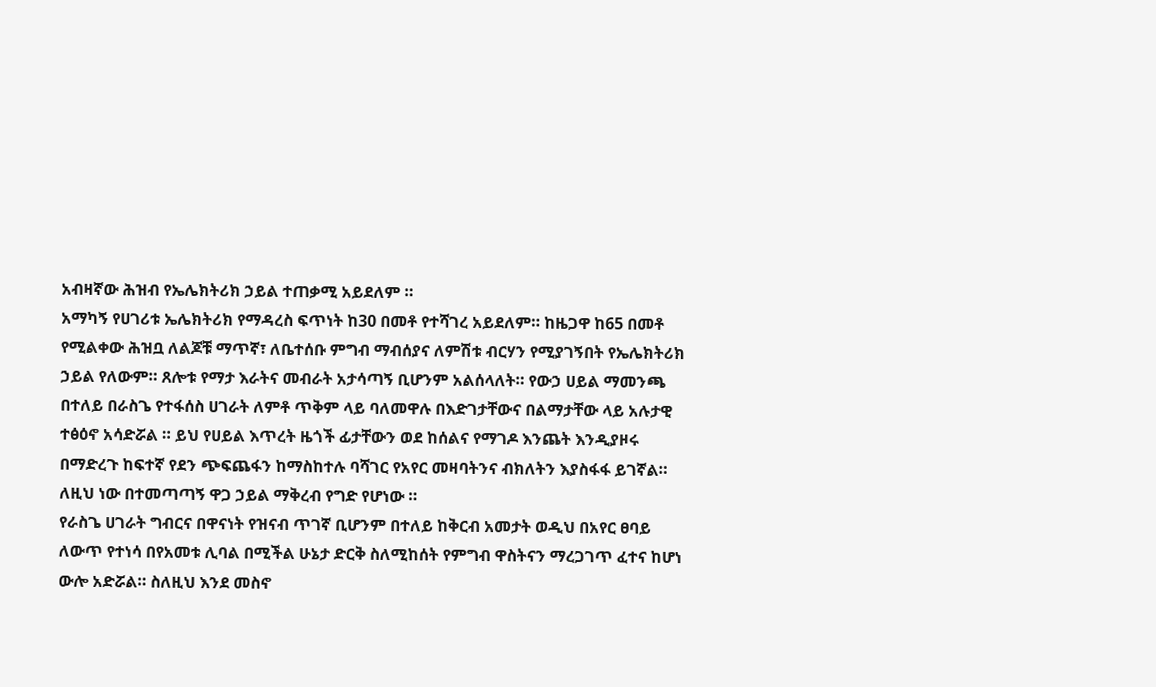አብዛኛው ሕዝብ የኤሌክትሪክ ኃይል ተጠቃሚ አይደለም ።
አማካኝ የሀገሪቱ ኤሌክትሪክ የማዳረስ ፍጥነት ከ30 በመቶ የተሻገረ አይደለም። ከዜጋዋ ከ65 በመቶ የሚልቀው ሕዝቧ ለልጆቹ ማጥኛ፣ ለቤተሰቡ ምግብ ማብሰያና ለምሽቱ ብርሃን የሚያገኝበት የኤሌክትሪክ ኃይል የለውም። ጸሎቱ የማታ እራትና መብራት አታሳጣኝ ቢሆንም አልሰላለት። የውኃ ሀይል ማመንጫ በተለይ በራስጌ የተፋሰስ ሀገራት ለምቶ ጥቅም ላይ ባለመዋሉ በእድገታቸውና በልማታቸው ላይ አሉታዊ ተፅዕኖ አሳድሯል ። ይህ የሀይል እጥረት ዜጎች ፊታቸውን ወደ ከሰልና የማገዶ እንጨት እንዲያዞሩ በማድረጉ ከፍተኛ የደን ጭፍጨፋን ከማስከተሉ ባሻገር የአየር መዛባትንና ብክለትን እያስፋፋ ይገኛል። ለዚህ ነው በተመጣጣኝ ዋጋ ኃይል ማቅረብ የግድ የሆነው ።
የራስጌ ሀገራት ግብርና በዋናነት የዝናብ ጥገኛ ቢሆንም በተለይ ከቅርብ አመታት ወዲህ በአየር ፀባይ ለውጥ የተነሳ በየአመቱ ሊባል በሚችል ሁኔታ ድርቅ ስለሚከሰት የምግብ ዋስትናን ማረጋገጥ ፈተና ከሆነ ውሎ አድሯል። ስለዚህ እንደ መስኖ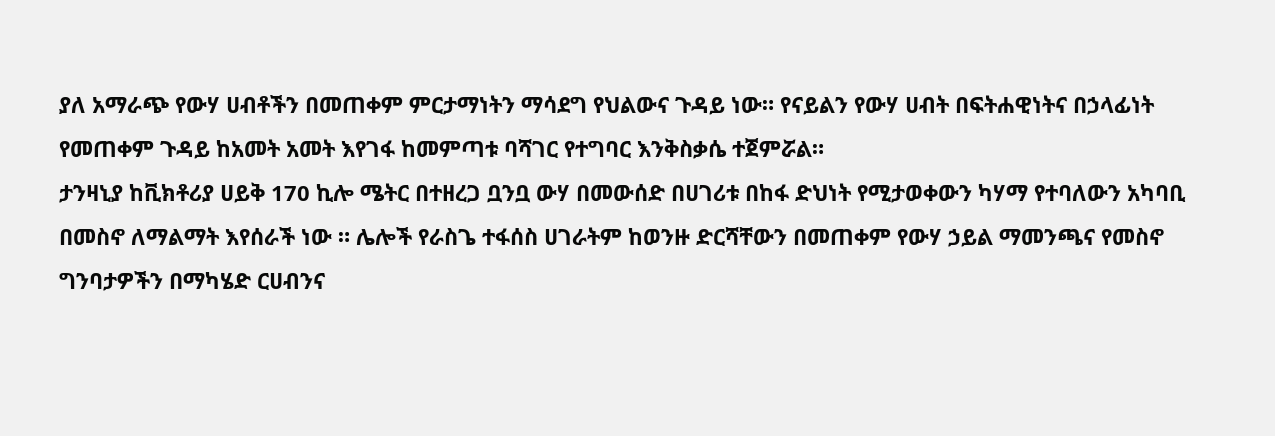ያለ አማራጭ የውሃ ሀብቶችን በመጠቀም ምርታማነትን ማሳደግ የህልውና ጉዳይ ነው። የናይልን የውሃ ሀብት በፍትሐዊነትና በኃላፊነት የመጠቀም ጉዳይ ከአመት አመት እየገፋ ከመምጣቱ ባሻገር የተግባር እንቅስቃሴ ተጀምሯል።
ታንዛኒያ ከቪክቶሪያ ሀይቅ 170 ኪሎ ሜትር በተዘረጋ ቧንቧ ውሃ በመውሰድ በሀገሪቱ በከፋ ድህነት የሚታወቀውን ካሃማ የተባለውን አካባቢ በመስኖ ለማልማት እየሰራች ነው ። ሌሎች የራስጌ ተፋሰስ ሀገራትም ከወንዙ ድርሻቸውን በመጠቀም የውሃ ኃይል ማመንጫና የመስኖ ግንባታዎችን በማካሄድ ርሀብንና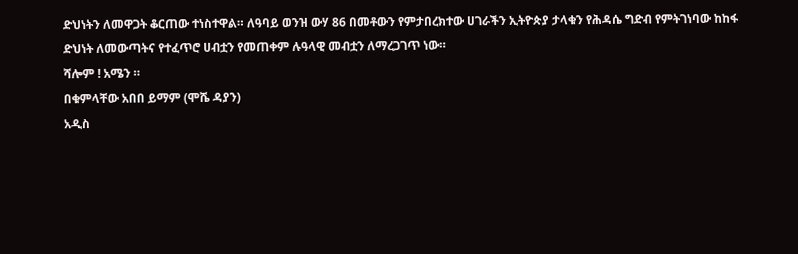ድህነትን ለመዋጋት ቆርጠው ተነስተዋል። ለዓባይ ወንዝ ውሃ 86 በመቶውን የምታበረክተው ሀገራችን ኢትዮጵያ ታላቁን የሕዳሴ ግድብ የምትገነባው ከከፋ ድህነት ለመውጣትና የተፈጥሮ ሀብቷን የመጠቀም ሉዓላዊ መብቷን ለማረጋገጥ ነው።
ሻሎም ! አሜን ።
በቁምላቸው አበበ ይማም (ሞሼ ዳያን)
አዲስ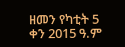ዘመን የካቲት 5 ቀን 2015 ዓ.ም